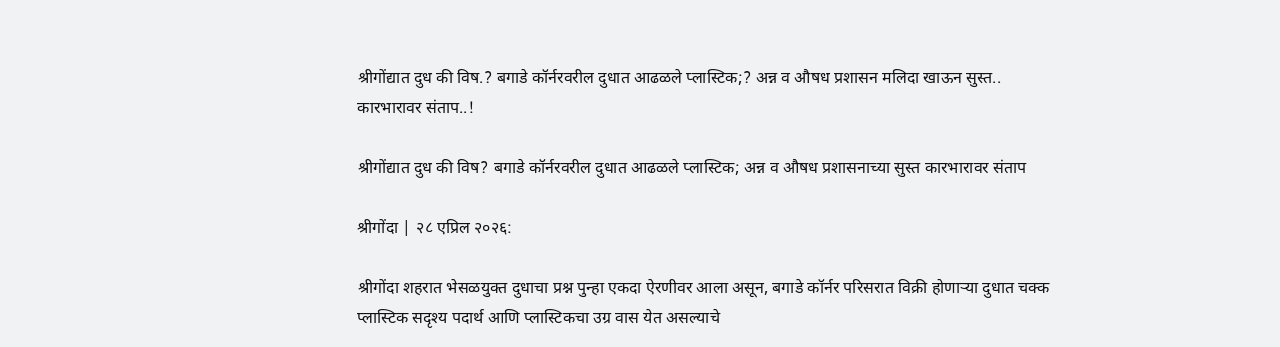श्रीगोंद्यात दुध की विष.? बगाडे कॉर्नरवरील दुधात आढळले प्लास्टिक;? अन्न व औषध प्रशासन मलिदा खाऊन सुस्त.. कारभारावर संताप..!

श्रीगोंद्यात दुध की विष? बगाडे कॉर्नरवरील दुधात आढळले प्लास्टिक; अन्न व औषध प्रशासनाच्या सुस्त कारभारावर संताप

श्रीगोंदा | २८ एप्रिल २०२६:

श्रीगोंदा शहरात भेसळयुक्त दुधाचा प्रश्न पुन्हा एकदा ऐरणीवर आला असून, बगाडे कॉर्नर परिसरात विक्री होणाऱ्या दुधात चक्क प्लास्टिक सदृश्य पदार्थ आणि प्लास्टिकचा उग्र वास येत असल्याचे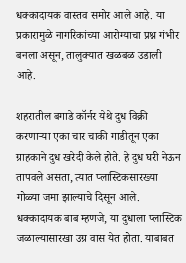धक्कादायक वास्तव समोर आले आहे. या प्रकारामुळे नागरिकांच्या आरोग्याचा प्रश्न गंभीर बनला असून, तालुक्यात खळबळ उडाली आहे.

शहरातील बगाडे कॉर्नर येथे दुध विक्री करणाऱ्या एका चार चाकी गाडीतून एका ग्राहकाने दुध खरेदी केले होते. हे दुध घरी नेऊन तापवले असता, त्यात प्लास्टिकसारख्या गोळ्या जमा झाल्याचे दिसून आले. धक्कादायक बाब म्हणजे, या दुधाला प्लास्टिक जळाल्यासारखा उग्र वास येत होता. याबाबत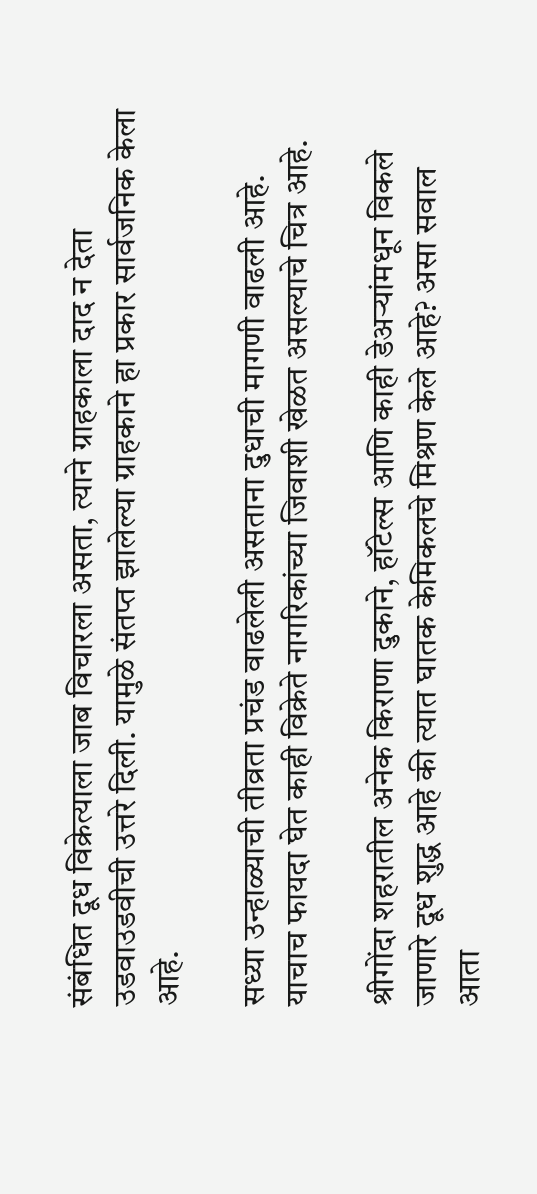संबंधित दूध विक्रेत्याला जाब विचारला असता, त्याने ग्राहकाला दाद न देता उडवाउडवीची उत्तरे दिली. यामुळे संतप्त झालेल्या ग्राहकाने हा प्रकार सार्वजनिक केला आहे.

सध्या उन्हाळ्याची तीव्रता प्रचंड वाढलेली असताना दुधाची मागणी वाढली आहे. याचाच फायदा घेत काही विक्रेते नागरिकांच्या जिवाशी खेळत असल्याचे चित्र आहे.

श्रीगोंदा शहरातील अनेक किराणा दुकाने, हॉटेल्स आणि काही डेअऱ्यांमधून विकले जाणारे दूध शुद्ध आहे की त्यात घातक केमिकलचे मिश्रण केले आहे? असा सवाल आता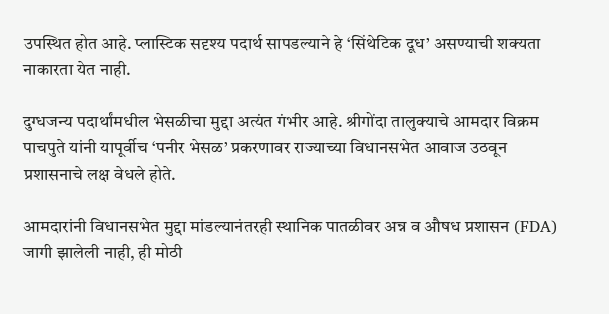उपस्थित होत आहे. प्लास्टिक सदृश्य पदार्थ सापडल्याने हे ‘सिंथेटिक दूध’ असण्याची शक्यता नाकारता येत नाही.

दुग्धजन्य पदार्थांमधील भेसळीचा मुद्दा अत्यंत गंभीर आहे. श्रीगोंदा तालुक्याचे आमदार विक्रम पाचपुते यांनी यापूर्वीच ‘पनीर भेसळ’ प्रकरणावर राज्याच्या विधानसभेत आवाज उठवून प्रशासनाचे लक्ष वेधले होते.

आमदारांनी विधानसभेत मुद्दा मांडल्यानंतरही स्थानिक पातळीवर अन्न व औषध प्रशासन (FDA) जागी झालेली नाही, ही मोठी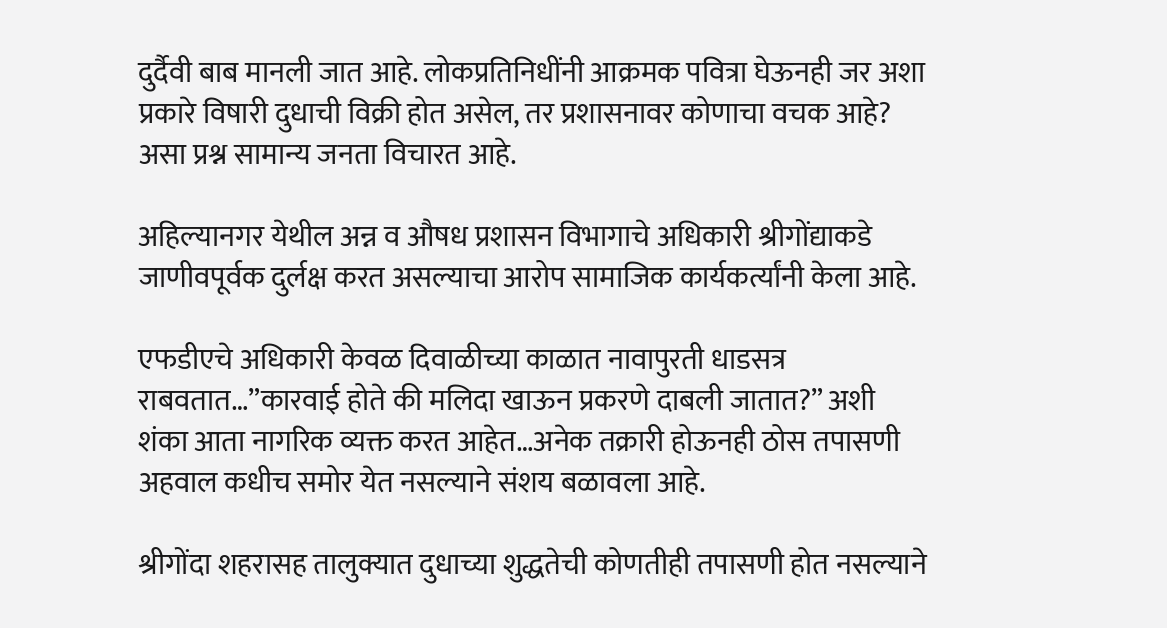दुर्दैवी बाब मानली जात आहे. लोकप्रतिनिधींनी आक्रमक पवित्रा घेऊनही जर अशा प्रकारे विषारी दुधाची विक्री होत असेल, तर प्रशासनावर कोणाचा वचक आहे? असा प्रश्न सामान्य जनता विचारत आहे.

अहिल्यानगर येथील अन्न व औषध प्रशासन विभागाचे अधिकारी श्रीगोंद्याकडे जाणीवपूर्वक दुर्लक्ष करत असल्याचा आरोप सामाजिक कार्यकर्त्यांनी केला आहे.

एफडीएचे अधिकारी केवळ दिवाळीच्या काळात नावापुरती धाडसत्र राबवतात…”कारवाई होते की मलिदा खाऊन प्रकरणे दाबली जातात?” अशी शंका आता नागरिक व्यक्त करत आहेत…अनेक तक्रारी होऊनही ठोस तपासणी अहवाल कधीच समोर येत नसल्याने संशय बळावला आहे.

श्रीगोंदा शहरासह तालुक्यात दुधाच्या शुद्धतेची कोणतीही तपासणी होत नसल्याने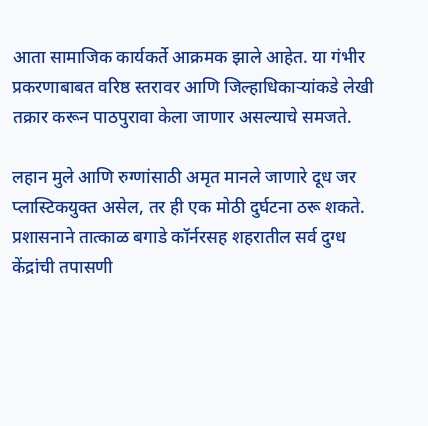आता सामाजिक कार्यकर्ते आक्रमक झाले आहेत. या गंभीर प्रकरणाबाबत वरिष्ठ स्तरावर आणि जिल्हाधिकाऱ्यांकडे लेखी तक्रार करून पाठपुरावा केला जाणार असल्याचे समजते.

लहान मुले आणि रुग्णांसाठी अमृत मानले जाणारे दूध जर प्लास्टिकयुक्त असेल, तर ही एक मोठी दुर्घटना ठरू शकते. प्रशासनाने तात्काळ बगाडे कॉर्नरसह शहरातील सर्व दुग्ध केंद्रांची तपासणी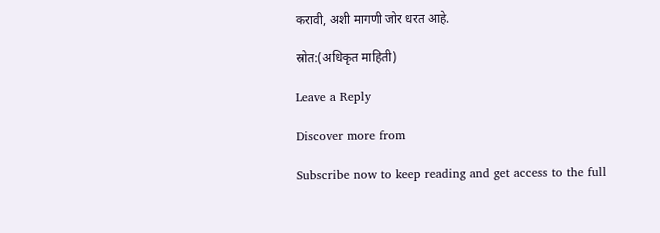करावी, अशी मागणी जोर धरत आहे.

स्रोत:(अधिकृत माहिती)

Leave a Reply

Discover more from

Subscribe now to keep reading and get access to the full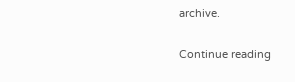archive.

Continue reading